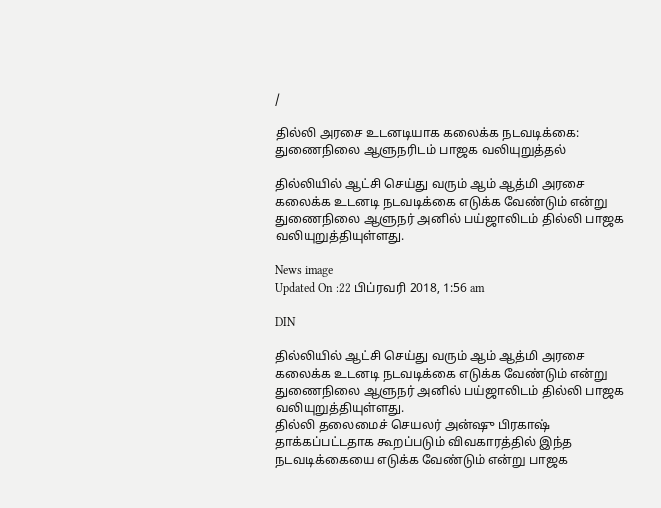/

தில்லி அரசை உடனடியாக கலைக்க நடவடிக்கை: துணைநிலை ஆளுநரிடம் பாஜக வலியுறுத்தல்

தில்லியில் ஆட்சி செய்து வரும் ஆம் ஆத்மி அரசை கலைக்க உடனடி நடவடிக்கை எடுக்க வேண்டும் என்று துணைநிலை ஆளுநர் அனில் பய்ஜாலிடம் தில்லி பாஜக வலியுறுத்தியுள்ளது.

News image
Updated On :22 பிப்ரவரி 2018, 1:56 am

DIN

தில்லியில் ஆட்சி செய்து வரும் ஆம் ஆத்மி அரசை கலைக்க உடனடி நடவடிக்கை எடுக்க வேண்டும் என்று துணைநிலை ஆளுநர் அனில் பய்ஜாலிடம் தில்லி பாஜக வலியுறுத்தியுள்ளது.
தில்லி தலைமைச் செயலர் அன்ஷு பிரகாஷ் தாக்கப்பட்டதாக கூறப்படும் விவகாரத்தில் இந்த நடவடிக்கையை எடுக்க வேண்டும் என்று பாஜக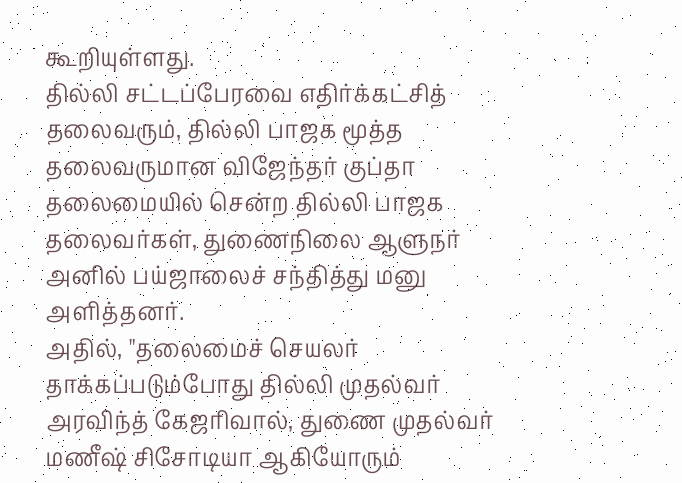கூறியுள்ளது.
தில்லி சட்டப்பேரவை எதிர்க்கட்சித் தலைவரும், தில்லி பாஜக மூத்த தலைவருமான விஜேந்தர் குப்தா தலைமையில் சென்ற தில்லி பாஜக தலைவர்கள், துணைநிலை ஆளுநர் அனில் பய்ஜாலைச் சந்தித்து மனு அளித்தனர்.
அதில், "தலைமைச் செயலர் தாக்கப்படும்போது தில்லி முதல்வர் அரவிந்த் கேஜரிவால், துணை முதல்வர் மணீஷ் சிசோடியா ஆகியோரும்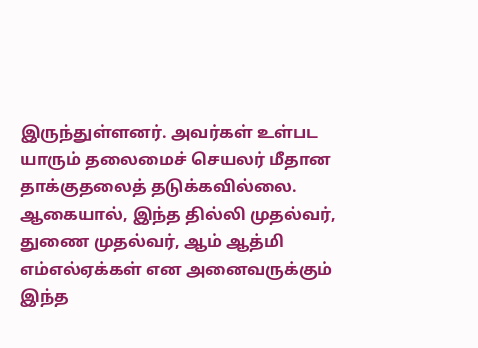இருந்துள்ளனர். அவர்கள் உள்பட யாரும் தலைமைச் செயலர் மீதான தாக்குதலைத் தடுக்கவில்லை. ஆகையால், இந்த தில்லி முதல்வர், துணை முதல்வர், ஆம் ஆத்மி எம்எல்ஏக்கள் என அனைவருக்கும் இந்த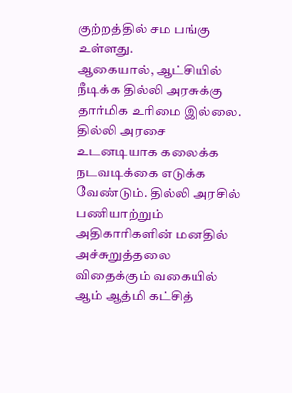குற்றத்தில் சம பங்கு உள்ளது.
ஆகையால், ஆட்சியில் நீடிக்க தில்லி அரசுக்கு தார்மிக உரிமை இல்லை. தில்லி அரசை உடனடியாக கலைக்க நடவடிக்கை எடுக்க வேண்டும். தில்லி அரசில் பணியாற்றும் அதிகாரிகளின் மனதில் அச்சுறுத்தலை விதைக்கும் வகையில் ஆம் ஆத்மி கட்சித்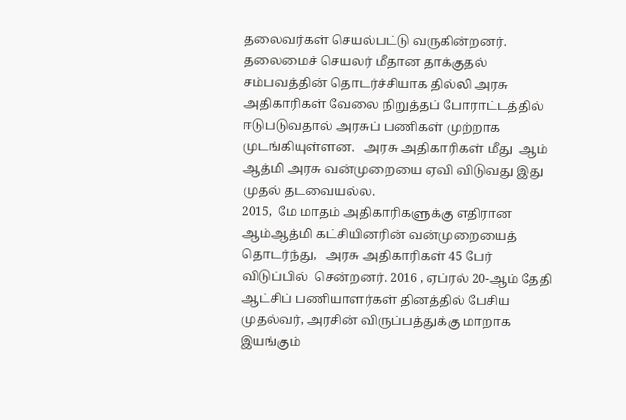தலைவர்கள் செயல்பட்டு வருகின்றனர்.
தலைமைச் செயலர் மீதான தாக்குதல் சம்பவத்தின் தொடர்ச்சியாக தில்லி அரசு அதிகாரிகள் வேலை நிறுத்தப் போராட்டத்தில் ஈடுபடுவதால் அரசுப் பணிகள் முற்றாக முடங்கியுள்ளன.   அரசு அதிகாரிகள் மீது  ஆம் ஆத்மி அரசு வன்முறையை ஏவி விடுவது இது முதல் தடவையல்ல.
2015,  மே மாதம் அதிகாரிகளுக்கு எதிரான ஆம்ஆத்மி கட்சியினரின் வன்முறையைத் தொடர்ந்து,   அரசு அதிகாரிகள் 45 பேர்  விடுப்பில்  சென்றனர். 2016 , ஏப்ரல் 20-ஆம் தேதி ஆட்சிப் பணியாளர்கள் தினத்தில் பேசிய முதல்வர், அரசின் விருப்பத்துக்கு மாறாக இயங்கும்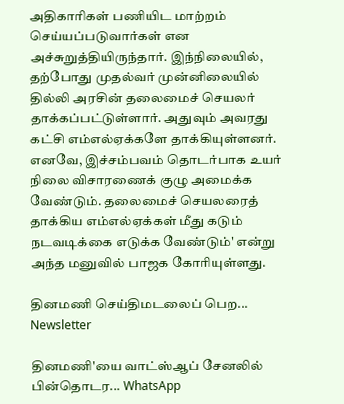அதிகாரிகள் பணியிட மாற்றம் செய்யப்படுவார்கள் என அச்சுறுத்தியிருந்தார். இந்நிலையில், தற்போது முதல்வர் முன்னிலையில் தில்லி அரசின் தலைமைச் செயலர் தாக்கப்பட்டுள்ளார். அதுவும் அவரது கட்சி எம்எல்ஏக்களே தாக்கியுள்ளனர். எனவே, இச்சம்பவம் தொடர்பாக உயர் நிலை விசாரணைக் குழு அமைக்க வேண்டும். தலைமைச் செயலரைத் தாக்கிய எம்எல்ஏக்கள் மீது கடும் நடவடிக்கை எடுக்க வேண்டும்' என்று அந்த மனுவில் பாஜக கோரியுள்ளது.

தினமணி செய்திமடலைப் பெற... Newsletter

தினமணி'யை வாட்ஸ்ஆப் சேனலில் பின்தொடர... WhatsApp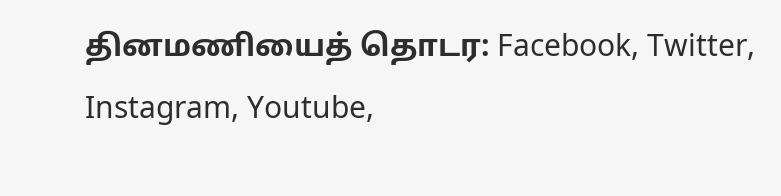தினமணியைத் தொடர: Facebook, Twitter, Instagram, Youtube,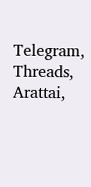Telegram, Threads, Arattai,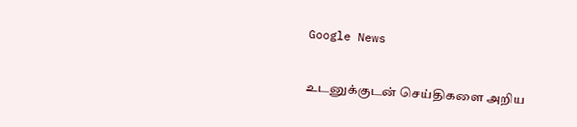Google News

உடனுக்குடன் செய்திகளை அறிய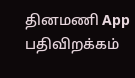தினமணி App பதிவிறக்கம்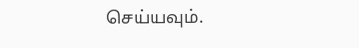செய்யவும்.